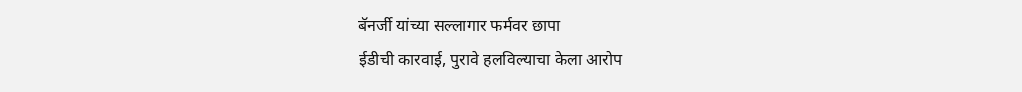बॅनर्जी यांच्या सल्लागार फर्मवर छापा
ईडीची कारवाई, पुरावे हलविल्याचा केला आरोप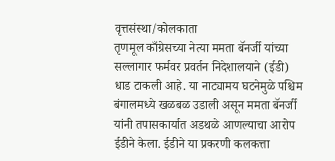वृत्तसंस्था/कोलकाता
तृणमूल काँग्रेसच्या नेत्या ममता बॅनर्जी यांच्या सल्लागार फर्मवर प्रवर्तन निदेशालयाने (ईडी) धाड टाकली आहे. या नाट्यामय घटनेमुळे पश्चिम बंगालमध्ये खळबळ उडाली असून ममता बॅनर्जी यांनी तपासकार्यात अडथळे आणल्याचा आरोप ईडीने केला. ईडीने या प्रकरणी कलकत्ता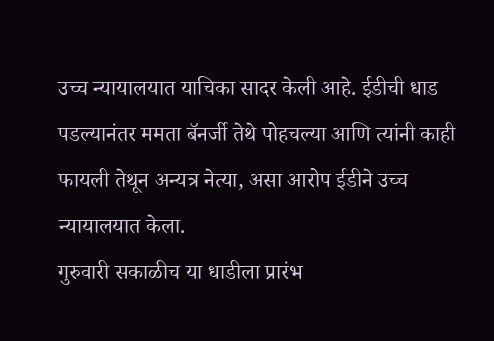उच्च न्यायालयात याचिका सादर केली आहे. ईडीची धाड पडल्यानंतर ममता बॅनर्जी तेथे पोहचल्या आणि त्यांनी काही फायली तेथून अन्यत्र नेत्या, असा आरोप ईडीने उच्च न्यायालयात केला.
गुरुवारी सकाळीच या धाडीला प्रारंभ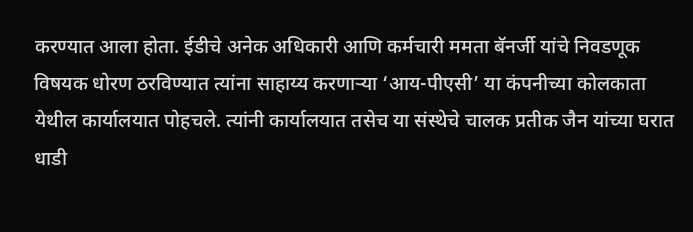करण्यात आला होता. ईडीचे अनेक अधिकारी आणि कर्मचारी ममता बॅनर्जी यांचे निवडणूक विषयक धोरण ठरविण्यात त्यांना साहाय्य करणाऱ्या ‘आय-पीएसी’ या कंपनीच्या कोलकाता येथील कार्यालयात पोहचले. त्यांनी कार्यालयात तसेच या संस्थेचे चालक प्रतीक जैन यांच्या घरात धाडी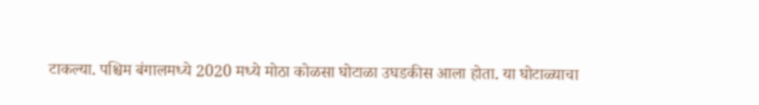टाकल्या. पश्चिम बंगालमध्ये 2020 मध्ये मोठा कोळसा घोटाळा उघडकीस आला होता. या घोटाळ्याचा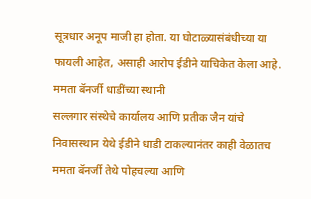सूत्रधार अनूप माजी हा होता. या घोटाळ्यासंबंधीच्या या फायली आहेत, असाही आरोप ईडीने याचिकेत केला आहे.
ममता बॅनर्जी धाडींच्या स्थानी
सल्लगार संस्थेचे कार्यालय आणि प्रतीक जैन यांचे निवासस्थान येथे ईडीने धाडी टाकल्यानंतर काही वेळातच ममता बॅनर्जी तेथे पोहचल्या आणि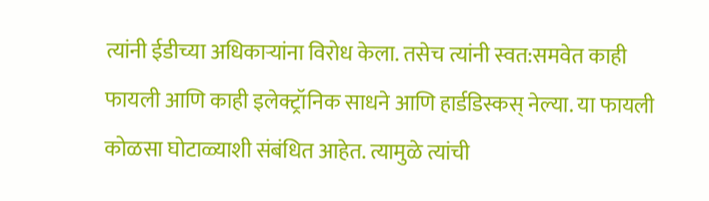त्यांनी ईडीच्या अधिकाऱ्यांना विरोध केला. तसेच त्यांनी स्वत:समवेत काही फायली आणि काही इलेक्ट्रॉनिक साधने आणि हार्डडिस्कस् नेल्या. या फायली कोळसा घोटाळ्याशी संबंधित आहेत. त्यामुळे त्यांची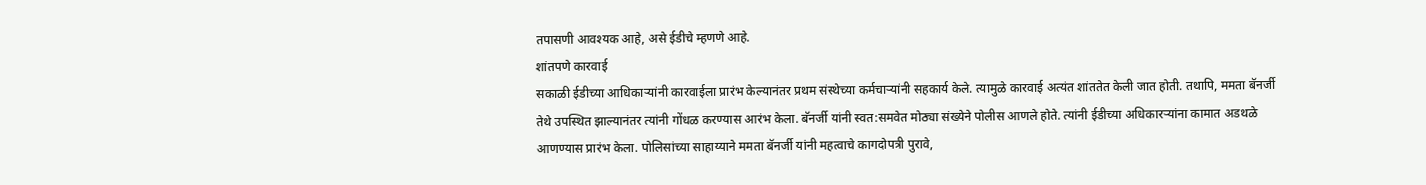तपासणी आवश्यक आहे, असे ईडीचे म्हणणे आहे.
शांतपणे कारवाई
सकाळी ईडीच्या आधिकाऱ्यांनी कारवाईला प्रारंभ केल्यानंतर प्रथम संस्थेच्या कर्मचाऱ्यांनी सहकार्य केले. त्यामुळे कारवाई अत्यंत शांततेत केली जात होती. तथापि, ममता बॅनर्जी तेथे उपस्थित झाल्यानंतर त्यांनी गोंधळ करण्यास आरंभ केला. बॅनर्जी यांनी स्वत:समवेत मोठ्या संख्येने पोलीस आणले होते. त्यांनी ईडीच्या अधिकारऱ्यांना कामात अडथळे आणण्यास प्रारंभ केला. पोलिसांच्या साहाय्याने ममता बॅनर्जी यांनी महत्वाचे कागदोपत्री पुरावे,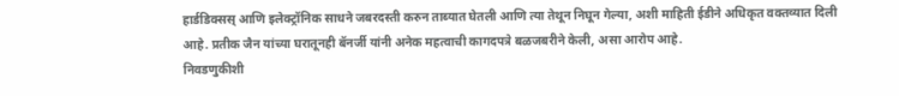हार्डडिक्सस् आणि इलेक्ट्रॉनिक साधने जबरदस्ती करुन ताब्यात घेतली आणि त्या तेथून निघून गेल्या, अशी माहिती ईडीने अधिकृत वक्तव्यात दिली आहे. प्रतीक जैन यांच्या घरातूनही बॅनर्जी यांनी अनेक महत्वाची कागदपत्रे बळजबरीने केली, असा आरोप आहे.
निवडणुकीशी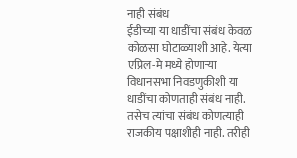नाही संबंध
ईडीच्या या धाडींचा संबंध केवळ कोळसा घोटाळ्याशी आहे. येत्या एप्रिल-मे मध्ये होणाऱ्या विधानसभा निवडणुकीशी या धाडींचा कोणताही संबंध नाही. तसेच त्यांचा संबंध कोणत्याही राजकीय पक्षाशीही नाही. तरीही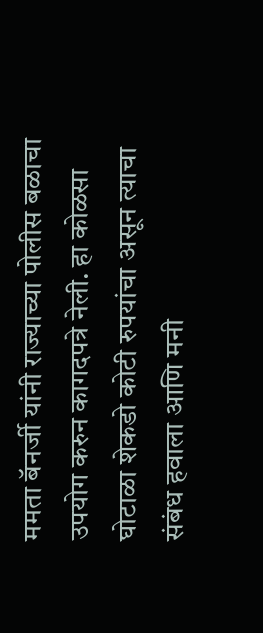ममता बॅनर्जी यांनी राज्याच्या पोलीस बळाचा उपयोग करुन कागदपत्रे नेली. हा कोळसा घोटाळा शेकडो कोटी रुपयांचा असून त्याचा संबंध हवाला आणि मनी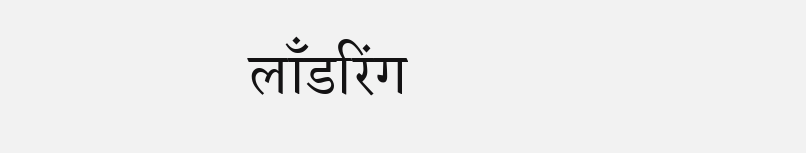लाँडरिंग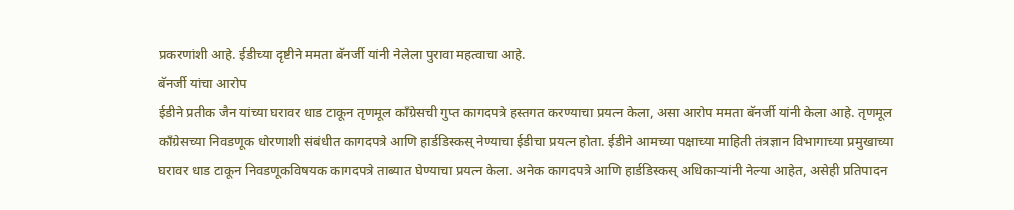प्रकरणांशी आहे. ईडीच्या दृष्टीने ममता बॅनर्जी यांनी नेलेला पुरावा महत्वाचा आहे.
बॅनर्जी यांचा आरोप
ईडीने प्रतीक जैन यांच्या घरावर धाड टाकून तृणमूल काँग्रेसची गुप्त कागदपत्रे हस्तगत करण्याचा प्रयत्न केला, असा आरोप ममता बॅनर्जी यांनी केला आहे. तृणमूल काँग्रेसच्या निवडणूक धोरणाशी संबंधीत कागदपत्रे आणि हार्डडिस्कस् नेण्याचा ईडीचा प्रयत्न होता. ईडीने आमच्या पक्षाच्या माहिती तंत्रज्ञान विभागाच्या प्रमुखाच्या घरावर धाड टाकून निवडणूकविषयक कागदपत्रे ताब्यात घेण्याचा प्रयत्न केला. अनेक कागदपत्रे आणि हार्डडिस्कस् अधिकाऱ्यांनी नेल्या आहेत, असेही प्रतिपादन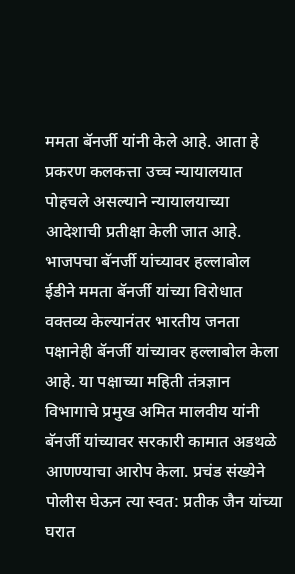ममता बॅनर्जी यांनी केले आहे. आता हे प्रकरण कलकत्ता उच्च न्यायालयात पोहचले असल्याने न्यायालयाच्या आदेशाची प्रतीक्षा केली जात आहे.
भाजपचा बॅनर्जी यांच्यावर हल्लाबोल
ईडीने ममता बॅनर्जी यांच्या विरोधात वक्तव्य केल्यानंतर भारतीय जनता पक्षानेही बॅनर्जी यांच्यावर हल्लाबोल केला आहे. या पक्षाच्या महिती तंत्रज्ञान विभागाचे प्रमुख अमित मालवीय यांनी बॅनर्जी यांच्यावर सरकारी कामात अडथळे आणण्याचा आरोप केला. प्रचंड संख्येने पोलीस घेऊन त्या स्वत: प्रतीक जैन यांच्या घरात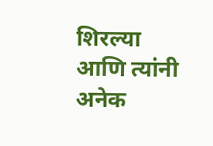शिरल्या आणि त्यांनी अनेक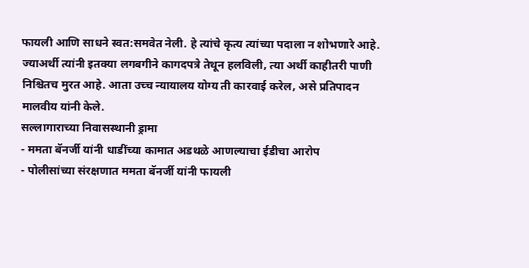फायली आणि साधने स्वत:समवेत नेली. हे त्यांचे कृत्य त्यांच्या पदाला न शोभणारे आहे. ज्याअर्थी त्यांनी इतक्या लगबगीने कागदपत्रे तेथून हलविली, त्या अर्थी काहीतरी पाणी निश्चितच मुरत आहे. आता उच्च न्यायालय योग्य ती कारवाई करेल, असे प्रतिपादन मालवीय यांनी केले.
सल्लागाराच्या निवासस्थानी ड्रामा
- ममता बॅनर्जी यांनी धाडींच्या कामात अडथळे आणल्याचा ईडीचा आरोप
- पोलीसांच्या संरक्षणात ममता बॅनर्जी यांनी फायली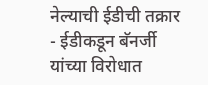नेल्याची ईडीची तक्रार
- ईडीकडून बॅनर्जी यांच्या विरोधात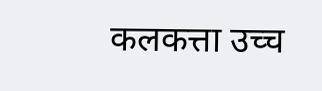कलकत्ता उच्च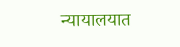न्यायालयात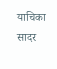याचिका सादर